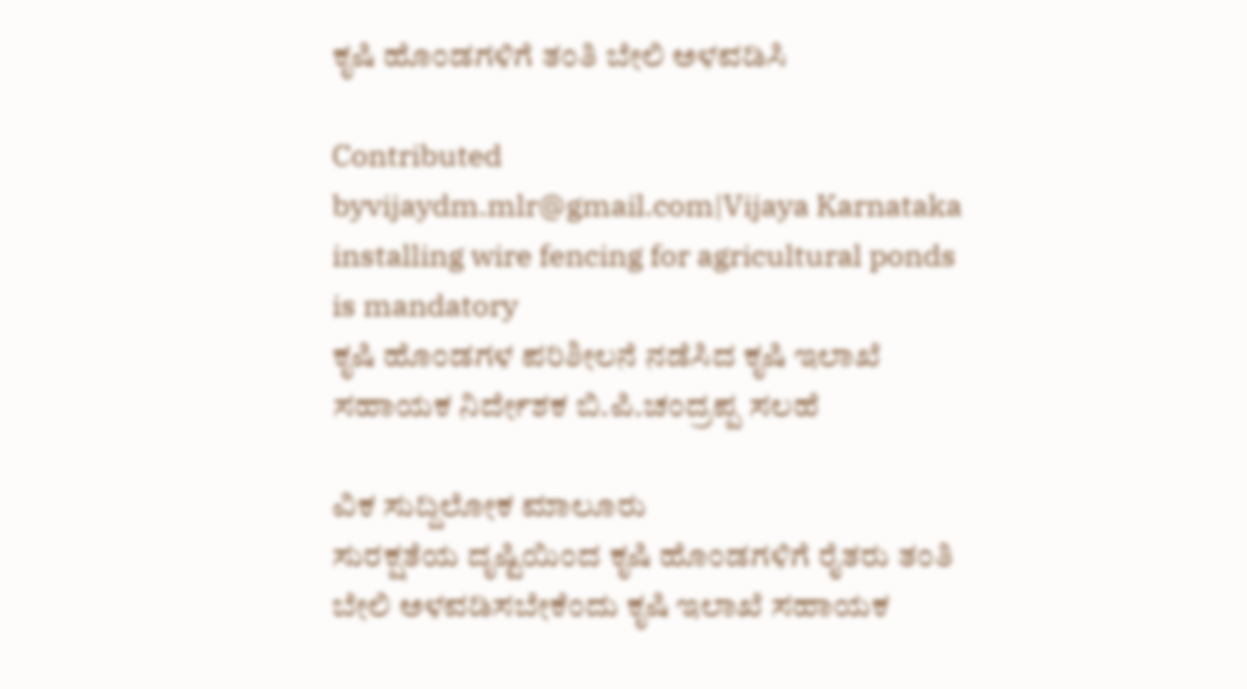ಕೃಷಿ ಹೊಂಡಗಳಿಗೆ ತಂತಿ ಬೇಲಿ ಅಳವಡಿಸಿ

Contributed byvijaydm.mlr@gmail.com|Vijaya Karnataka
installing wire fencing for agricultural ponds is mandatory
ಕೃಷಿ ಹೊಂಡಗಳ ಪರಿಶೀಲನೆ ನಡೆಸಿದ ಕೃಷಿ ಇಲಾಖೆ ಸಹಾಯಕ ನಿರ್ದೇಶಕ ಬಿ.ಪಿ.ಚಂದ್ರಪ್ಪ ಸಲಹೆ

ವಿಕ ಸುದ್ದಿಲೋಕ ಮಾಲೂರು
ಸುರಕ್ಷತೆಯ ದೃಷ್ಟಿಯಿಂದ ಕೃಷಿ ಹೊಂಡಗಳಿಗೆ ರೈತರು ತಂತಿ ಬೇಲಿ ಅಳವಡಿಸಬೇಕೆಂದು ಕೃಷಿ ಇಲಾಖೆ ಸಹಾಯಕ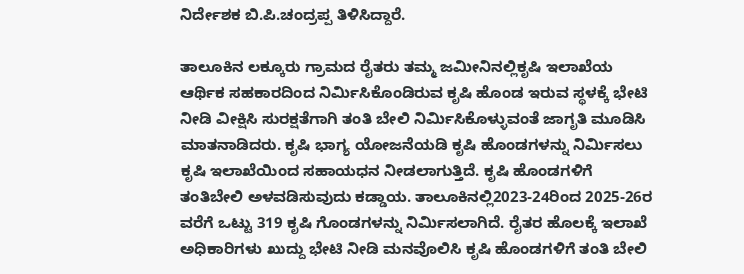ನಿರ್ದೇಶಕ ಬಿ.ಪಿ.ಚಂದ್ರಪ್ಪ ತಿಳಿಸಿದ್ದಾರೆ.

ತಾಲೂಕಿನ ಲಕ್ಕೂರು ಗ್ರಾಮದ ರೈತರು ತಮ್ಮ ಜಮೀನಿನಲ್ಲಿಕೃಷಿ ಇಲಾಖೆಯ ಆರ್ಥಿಕ ಸಹಕಾರದಿಂದ ನಿರ್ಮಿಸಿಕೊಂಡಿರುವ ಕೃಷಿ ಹೊಂಡ ಇರುವ ಸ್ಥಳಕ್ಕೆ ಭೇಟಿ ನೀಡಿ ವೀಕ್ಷಿಸಿ ಸುರಕ್ಷತೆಗಾಗಿ ತಂತಿ ಬೇಲಿ ನಿರ್ಮಿಸಿಕೊಳ್ಳುವಂತೆ ಜಾಗೃತಿ ಮೂಡಿಸಿ ಮಾತನಾಡಿದರು. ಕೃಷಿ ಭಾಗ್ಯ ಯೋಜನೆಯಡಿ ಕೃಷಿ ಹೊಂಡಗಳನ್ನು ನಿರ್ಮಿಸಲು ಕೃಷಿ ಇಲಾಖೆಯಿಂದ ಸಹಾಯಧನ ನೀಡಲಾಗುತ್ತಿದೆ. ಕೃಷಿ ಹೊಂಡಗಳಿಗೆ ತಂತಿಬೇಲಿ ಅಳವಡಿಸುವುದು ಕಡ್ಡಾಯ. ತಾಲೂಕಿನಲ್ಲಿ2023-24ರಿಂದ 2025-26ರ ವರೆಗೆ ಒಟ್ಟು 319 ಕೃಷಿ ಗೊಂಡಗಳನ್ನು ನಿರ್ಮಿಸಲಾಗಿದೆ. ರೈತರ ಹೊಲಕ್ಕೆ ಇಲಾಖೆ ಅಧಿಕಾರಿಗಳು ಖುದ್ದು ಭೇಟಿ ನೀಡಿ ಮನವೊಲಿಸಿ ಕೃಷಿ ಹೊಂಡಗಳಿಗೆ ತಂತಿ ಬೇಲಿ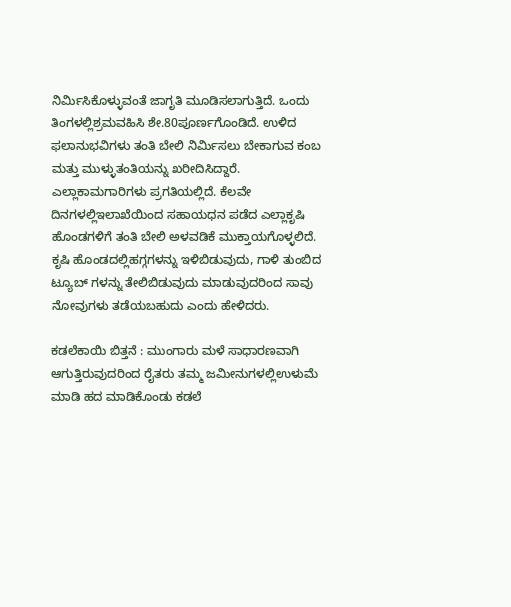ನಿರ್ಮಿಸಿಕೊಳ್ಳುವಂತೆ ಜಾಗೃತಿ ಮೂಡಿಸಲಾಗುತ್ತಿದೆ. ಒಂದು ತಿಂಗಳಲ್ಲಿಶ್ರಮವಹಿಸಿ ಶೇ.80ಪೂರ್ಣಗೊಂಡಿದೆ. ಉಳಿದ ಫಲಾನುಭವಿಗಳು ತಂತಿ ಬೇಲಿ ನಿರ್ಮಿಸಲು ಬೇಕಾಗುವ ಕಂಬ ಮತ್ತು ಮುಳ್ಳುತಂತಿಯನ್ನು ಖರೀದಿಸಿದ್ದಾರೆ. ಎಲ್ಲಾಕಾಮಗಾರಿಗಳು ಪ್ರಗತಿಯಲ್ಲಿದೆ. ಕೆಲವೇ ದಿನಗಳಲ್ಲಿಇಲಾಖೆಯಿಂದ ಸಹಾಯಧನ ಪಡೆದ ಎಲ್ಲಾಕೃಷಿ ಹೊಂಡಗಳಿಗೆ ತಂತಿ ಬೇಲಿ ಅಳವಡಿಕೆ ಮುಕ್ತಾಯಗೊಳ್ಳಲಿದೆ. ಕೃಷಿ ಹೊಂಡದಲ್ಲಿಹಗ್ಗಗಳನ್ನು ಇಳಿಬಿಡುವುದು, ಗಾಳಿ ತುಂಬಿದ ಟ್ಯೂಬ್ ಗಳನ್ನು ತೇಲಿಬಿಡುವುದು ಮಾಡುವುದರಿಂದ ಸಾವು ನೋವುಗಳು ತಡೆಯಬಹುದು ಎಂದು ಹೇಳಿದರು.

ಕಡಲೆಕಾಯಿ ಬಿತ್ತನೆ : ಮುಂಗಾರು ಮಳೆ ಸಾಧಾರಣವಾಗಿ ಆಗುತ್ತಿರುವುದರಿಂದ ರೈತರು ತಮ್ಮ ಜಮೀನುಗಳಲ್ಲಿಉಳುಮೆ ಮಾಡಿ ಹದ ಮಾಡಿಕೊಂಡು ಕಡಲೆ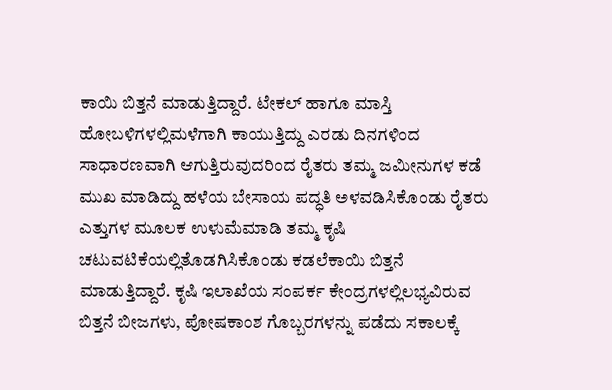ಕಾಯಿ ಬಿತ್ತನೆ ಮಾಡುತ್ತಿದ್ದಾರೆ. ಟೇಕಲ್ ಹಾಗೂ ಮಾಸ್ತಿ ಹೋಬಳಿಗಳಲ್ಲಿಮಳೆಗಾಗಿ ಕಾಯುತ್ತಿದ್ದು ಎರಡು ದಿನಗಳಿಂದ ಸಾಧಾರಣವಾಗಿ ಆಗುತ್ತಿರುವುದರಿಂದ ರೈತರು ತಮ್ಮ ಜಮೀನುಗಳ ಕಡೆ ಮುಖ ಮಾಡಿದ್ದು ಹಳೆಯ ಬೇಸಾಯ ಪದ್ಧತಿ ಅಳವಡಿಸಿಕೊಂಡು ರೈತರು ಎತ್ತುಗಳ ಮೂಲಕ ಉಳುಮೆಮಾಡಿ ತಮ್ಮ ಕೃಷಿ ಚಟುವಟಿಕೆಯಲ್ಲಿತೊಡಗಿಸಿಕೊಂಡು ಕಡಲೆಕಾಯಿ ಬಿತ್ತನೆ ಮಾಡುತ್ತಿದ್ದಾರೆ. ಕೃಷಿ ಇಲಾಖೆಯ ಸಂಪರ್ಕ ಕೇಂದ್ರಗಳಲ್ಲಿಲಭ್ಯವಿರುವ ಬಿತ್ತನೆ ಬೀಜಗಳು, ಪೋಷಕಾಂಶ ಗೊಬ್ಬರಗಳನ್ನು ಪಡೆದು ಸಕಾಲಕ್ಕೆ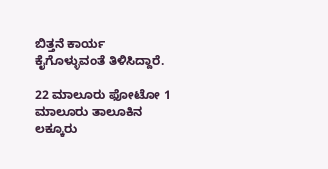ಬಿತ್ತನೆ ಕಾರ್ಯ ಕೈಗೊಳ್ಳುವಂತೆ ತಿಳಿಸಿದ್ದಾರೆ.

22 ಮಾಲೂರು ಫೋಟೋ 1 ಮಾಲೂರು ತಾಲೂಕಿನ ಲಕ್ಕೂರು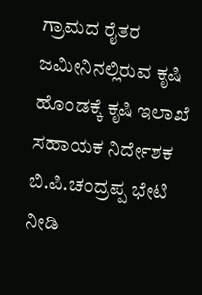ಗ್ರಾಮದ ರೈತರ ಜಮೀನಿನಲ್ಲಿರುವ ಕೃಷಿ ಹೊಂಡಕ್ಕೆ ಕೃಷಿ ಇಲಾಖೆ ಸಹಾಯಕ ನಿರ್ದೇಶಕ ಬಿ.ಪಿ.ಚಂದ್ರಪ್ಪ ಭೇಟಿ ನೀಡಿ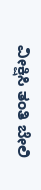ವೀಕ್ಷಿಸಿ ತಂತಿ ಬೇಲಿ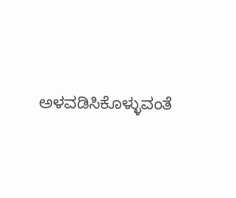ಅಳವಡಿಸಿಕೊಳ್ಳುವಂತೆ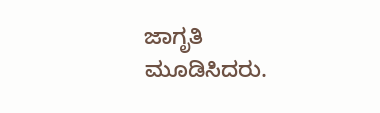ಜಾಗೃತಿ ಮೂಡಿಸಿದರು.